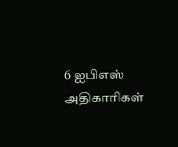6 ஐபிஎஸ் அதிகாரிகள்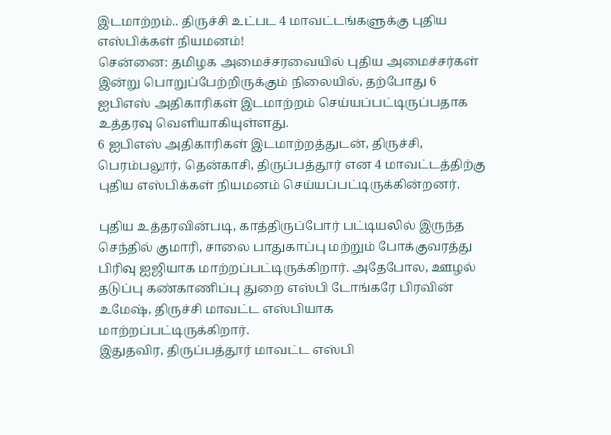இடமாற்றம்.. திருச்சி உட்பட 4 மாவட்டங்களுக்கு புதிய எஸ்பிக்கள் நியமனம்!
சென்னை: தமிழக அமைச்சரவையில் புதிய அமைச்சர்கள் இன்று பொறுப்பேற்றிருக்கும் நிலையில், தற்போது 6 ஐபிஎஸ் அதிகாரிகள் இடமாற்றம் செய்யப்பட்டிருப்பதாக உத்தரவு வெளியாகியுள்ளது.
6 ஐபிஎஸ் அதிகாரிகள் இடமாற்றத்துடன், திருச்சி, பெரம்பலூர், தென்காசி, திருப்பத்தூர் என 4 மாவட்டத்திற்கு புதிய எஸ்பிக்கள் நியமனம் செய்யப்பட்டிருக்கின்றனர்.

புதிய உத்தரவின்படி, காத்திருப்போர் பட்டியலில் இருந்த செந்தில் குமாரி, சாலை பாதுகாப்பு மற்றும் போக்குவரத்து பிரிவு ஐஜியாக மாற்றப்பட்டிருக்கிறார். அதேபோல, ஊழல் தடுப்பு கண்காணிப்பு துறை எஸ்பி டோங்கரே பிரவின் உமேஷ், திருச்சி மாவட்ட எஸ்பியாக மாற்றப்பட்டிருக்கிறார்.
இதுதவிர, திருப்பத்தூர் மாவட்ட எஸ்பி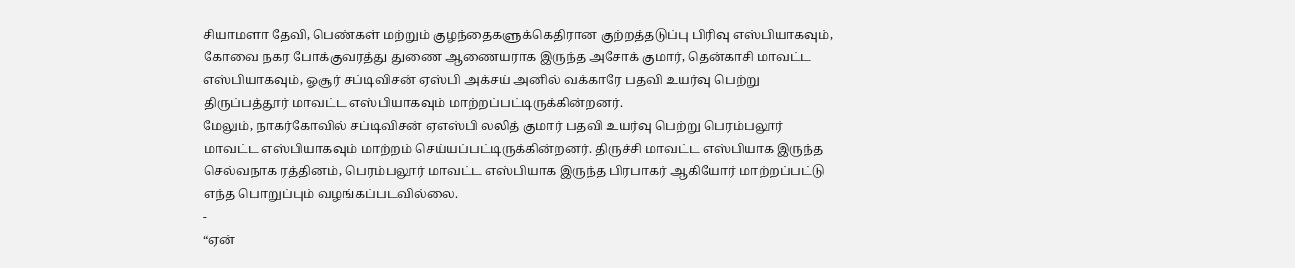சியாமளா தேவி, பெண்கள் மற்றும் குழந்தைகளுக்கெதிரான குற்றத்தடுப்பு பிரிவு எஸ்பியாகவும், கோவை நகர போக்குவரத்து துணை ஆணையராக இருந்த அசோக் குமார், தென்காசி மாவட்ட எஸ்பியாகவும், ஓசூர் சப்டிவிசன் ஏஸ்பி அக்சய் அனில் வக்காரே பதவி உயர்வு பெற்று திருப்பத்தூர் மாவட்ட எஸ்பியாகவும் மாற்றப்பட்டிருக்கின்றனர்.
மேலும், நாகர்கோவில் சப்டிவிசன் ஏஎஸ்பி லலித் குமார் பதவி உயர்வு பெற்று பெரம்பலூர் மாவட்ட எஸ்பியாகவும் மாற்றம் செய்யப்பட்டிருக்கின்றனர். திருச்சி மாவட்ட எஸ்பியாக இருந்த செல்வநாக ரத்தினம், பெரம்பலூர் மாவட்ட எஸ்பியாக இருந்த பிரபாகர் ஆகியோர் மாற்றப்பட்டு எந்த பொறுப்பும் வழங்கப்படவில்லை.
-
“ஏன்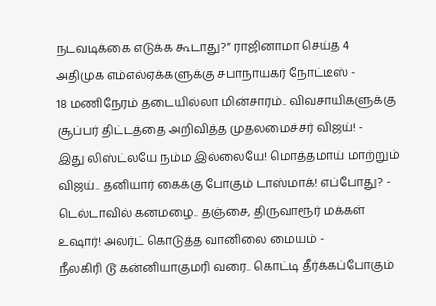நடவடிக்கை எடுக்க கூடாது?” ராஜினாமா செய்த 4 அதிமுக எம்எல்ஏக்களுக்கு சபாநாயகர் நோட்டீஸ் -
18 மணிநேரம் தடையில்லா மின்சாரம்.. விவசாயிகளுக்கு சூப்பர் திட்டத்தை அறிவித்த முதலமைச்சர் விஜய்! -
இது லிஸ்ட்லயே நம்ம இல்லையே! மொத்தமாய் மாற்றும் விஜய்.. தனியார் கைக்கு போகும் டாஸ்மாக்! எப்போது? -
டெல்டாவில் கனமழை.. தஞ்சை, திருவாரூர் மக்கள் உஷார்! அலர்ட் கொடுத்த வானிலை மையம் -
நீலகிரி டூ கன்னியாகுமரி வரை.. கொட்டி தீர்க்கப்போகும்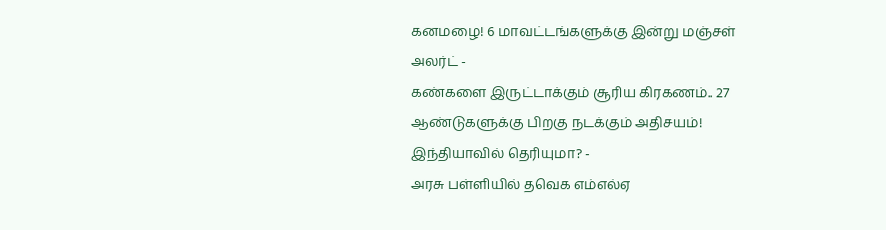கனமழை! 6 மாவட்டங்களுக்கு இன்று மஞ்சள் அலர்ட் -
கண்களை இருட்டாக்கும் சூரிய கிரகணம்.. 27 ஆண்டுகளுக்கு பிறகு நடக்கும் அதிசயம்! இந்தியாவில் தெரியுமா? -
அரசு பள்ளியில் தவெக எம்எல்ஏ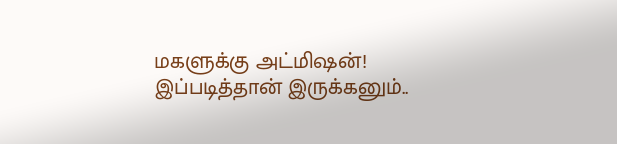மகளுக்கு அட்மிஷன்! இப்படித்தான் இருக்கனும்..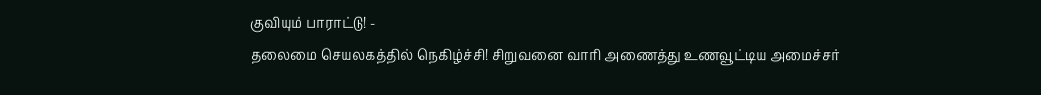குவியும் பாராட்டு! -
தலைமை செயலகத்தில் நெகிழ்ச்சி! சிறுவனை வாரி அணைத்து உணவூட்டிய அமைச்சர்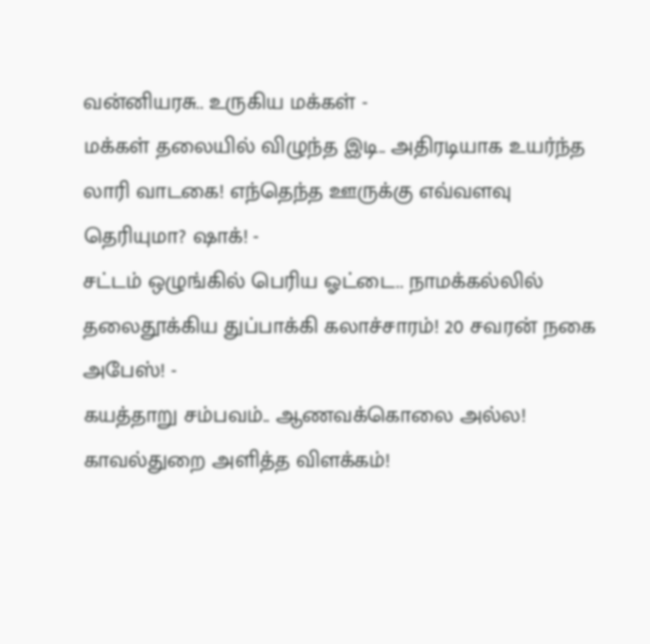வன்னியரசு.. உருகிய மக்கள் -
மக்கள் தலையில் விழுந்த இடி.. அதிரடியாக உயர்ந்த லாரி வாடகை! எந்தெந்த ஊருக்கு எவ்வளவு தெரியுமா? ஷாக்! -
சட்டம் ஒழுங்கில் பெரிய ஓட்டை.. நாமக்கல்லில் தலைதூக்கிய துப்பாக்கி கலாச்சாரம்! 20 சவரன் நகை அபேஸ்! -
கயத்தாறு சம்பவம்.. ஆணவக்கொலை அல்ல! காவல்துறை அளித்த விளக்கம்!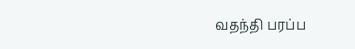வதந்தி பரப்ப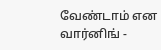வேண்டாம் என வார்னிங் -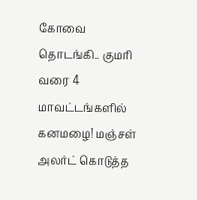கோவை தொடங்கி.. குமரி வரை 4 மாவட்டங்களில் கனமழை! மஞ்சள் அலர்ட் கொடுத்த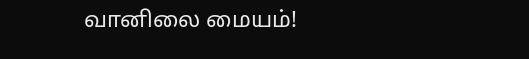வானிலை மையம்!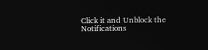Click it and Unblock the Notifications